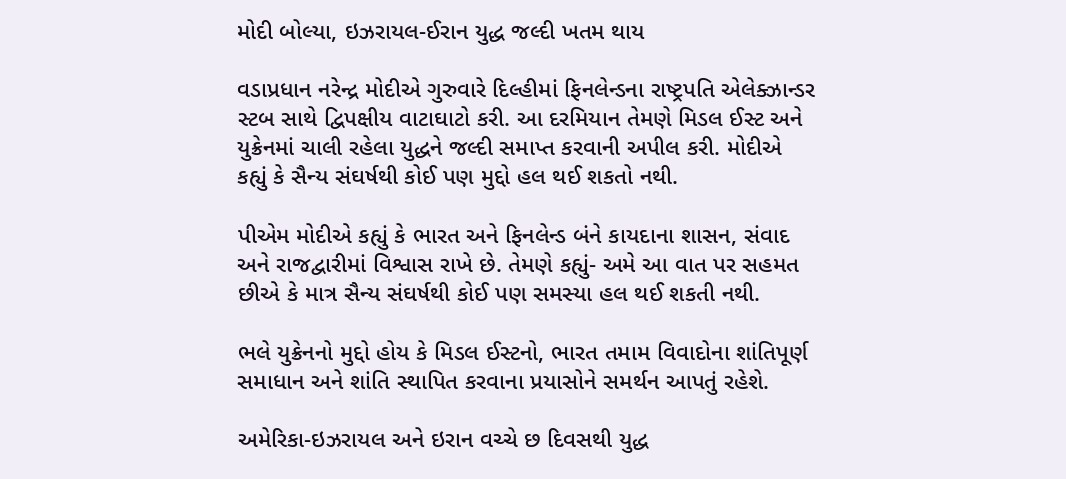મોદી બોલ્યા, ઇઝરાયલ-ઈરાન યુદ્ધ જલ્દી ખતમ થાય

વડાપ્રધાન નરેન્દ્ર મોદીએ ગુરુવારે દિલ્હીમાં ફિનલેન્ડના રાષ્ટ્રપતિ એલેક્ઝાન્ડર સ્ટબ સાથે દ્વિપક્ષીય વાટાઘાટો કરી. આ દરમિયાન તેમણે મિડલ ઈસ્ટ અને યુક્રેનમાં ચાલી રહેલા યુદ્ધને જલ્દી સમાપ્ત કરવાની અપીલ કરી. મોદીએ કહ્યું કે સૈન્ય સંઘર્ષથી કોઈ પણ મુદ્દો હલ થઈ શકતો નથી.

પીએમ મોદીએ કહ્યું કે ભારત અને ફિનલેન્ડ બંને કાયદાના શાસન, સંવાદ અને રાજદ્વારીમાં વિશ્વાસ રાખે છે. તેમણે કહ્યું- અમે આ વાત પર સહમત છીએ કે માત્ર સૈન્ય સંઘર્ષથી કોઈ પણ સમસ્યા હલ થઈ શકતી નથી.

ભલે યુક્રેનનો મુદ્દો હોય કે મિડલ ઈસ્ટનો, ભારત તમામ વિવાદોના શાંતિપૂર્ણ સમાધાન અને શાંતિ સ્થાપિત કરવાના પ્રયાસોને સમર્થન આપતું રહેશે.

અમેરિકા-ઇઝરાયલ અને ઇરાન વચ્ચે છ દિવસથી યુદ્ધ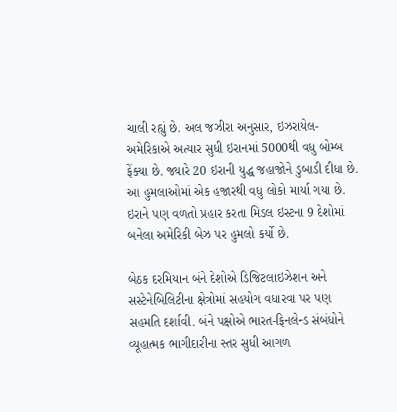ચાલી રહ્યું છે. અલ જઝીરા અનુસાર, ઇઝરાયેલ-અમેરિકાએ અત્યાર સુધી ઇરાનમાં 5000થી વધુ બોમ્બ ફેંક્યા છે. જ્યારે 20 ઇરાની યુદ્ધ જહાજોને ડુબાડી દીધા છે. આ હુમલાઓમાં એક હજારથી વધુ લોકો માર્યા ગયા છે. ઇરાને પણ વળતો પ્રહાર કરતા મિડલ ઇસ્ટના 9 દેશોમાં બનેલા અમેરિકી બેઝ પર હુમલો કર્યો છે.

બેઠક દરમિયાન બંને દેશોએ ડિજિટલાઇઝેશન અને સસ્ટેનેબિલિટીના ક્ષેત્રોમાં સહયોગ વધારવા પર પણ સહમતિ દર્શાવી. બંને પક્ષોએ ભારત-ફિનલેન્ડ સંબંધોને વ્યૂહાત્મક ભાગીદારીના સ્તર સુધી આગળ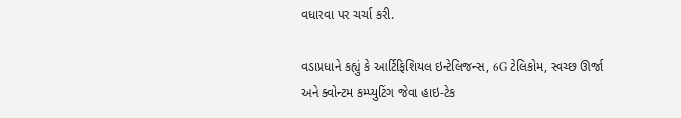વધારવા પર ચર્ચા કરી.

વડાપ્રધાને કહ્યું કે આર્ટિફિશિયલ ઇન્ટેલિજન્સ, 6G ટેલિકોમ, સ્વચ્છ ઊર્જા અને ક્વોન્ટમ કમ્પ્યુટિંગ જેવા હાઇ-ટેક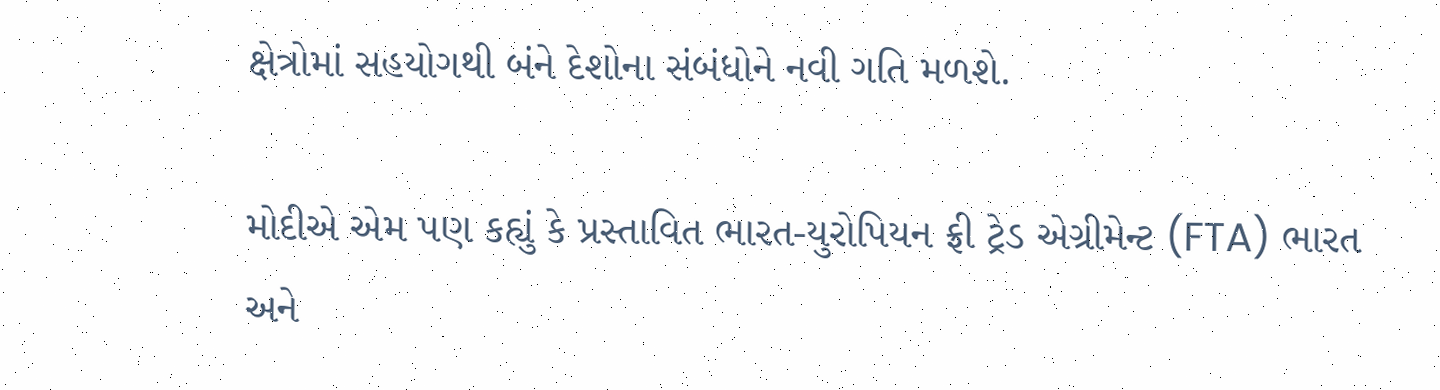ક્ષેત્રોમાં સહયોગથી બંને દેશોના સંબંધોને નવી ગતિ મળશે.

મોદીએ એમ પણ કહ્યું કે પ્રસ્તાવિત ભારત-યુરોપિયન ફ્રી ટ્રેડ એગ્રીમેન્ટ (FTA) ભારત અને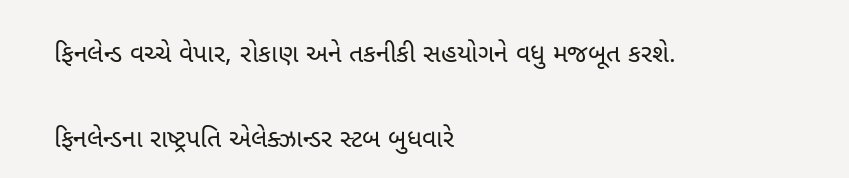ફિનલેન્ડ વચ્ચે વેપાર, રોકાણ અને તકનીકી સહયોગને વધુ મજબૂત કરશે.

ફિનલેન્ડના રાષ્ટ્રપતિ એલેક્ઝાન્ડર સ્ટબ બુધવારે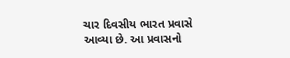ચાર દિવસીય ભારત પ્રવાસે આવ્યા છે. આ પ્રવાસનો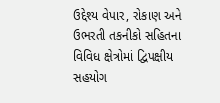ઉદ્દેશ્ય વેપાર, રોકાણ અને ઉભરતી તકનીકો સહિતના વિવિધ ક્ષેત્રોમાં દ્વિપક્ષીય સહયોગ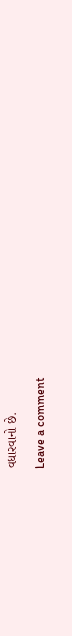વધારવાનો છે.

Leave a comment